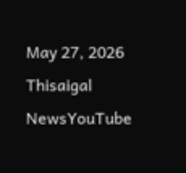May 27, 2026
Thisaigal NewsYouTube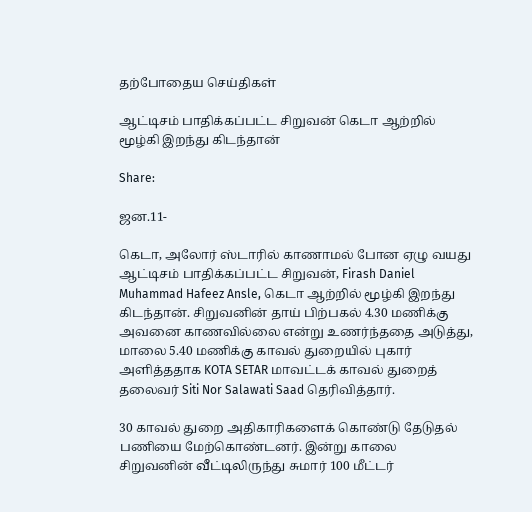தற்போதைய செய்திகள்

ஆட்டிசம் பாதிக்கப்பட்ட சிறுவன் கெடா ஆற்றில் மூழ்கி இறந்து கிடந்தான்

Share:

ஜன.11-

கெடா, அலோர் ஸ்டாரில் காணாமல் போன ஏழு வயது ஆட்டிசம் பாதிக்கப்பட்ட சிறுவன், Firash Daniel Muhammad Hafeez Ansle, கெடா ஆற்றில் மூழ்கி இறந்து கிடந்தான். சிறுவனின் தாய் பிற்பகல் 4.30 மணிக்கு அவனை காணவில்லை என்று உணர்ந்ததை அடுத்து, மாலை 5.40 மணிக்கு காவல் துறையில் புகார் அளித்ததாக KOTA SETAR மாவட்டக் காவல் துறைத் தலைவர் Siti Nor Salawati Saad தெரிவித்தார்.

30 காவல் துறை அதிகாரிகளைக் கொண்டு தேடுதல் பணியை மேற்கொண்டனர். இன்று காலை சிறுவனின் வீட்டிலிருந்து சுமார் 100 மீட்டர்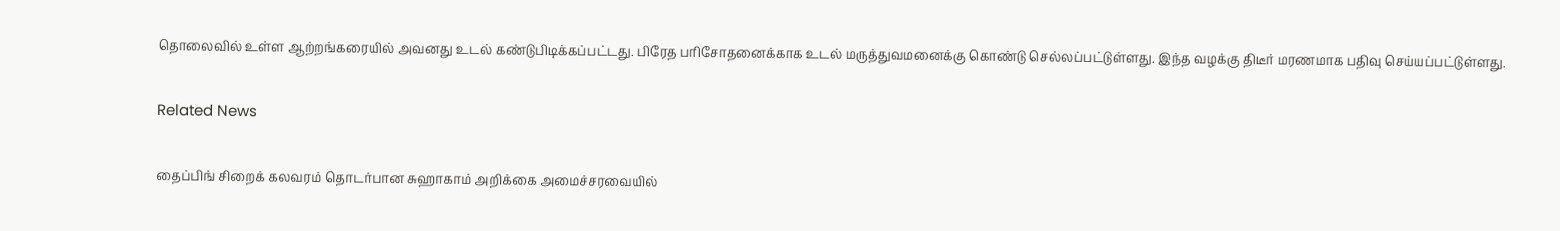தொலைவில் உள்ள ஆற்றங்கரையில் அவனது உடல் கண்டுபிடிக்கப்பட்டது. பிரேத பரிசோதனைக்காக உடல் மருத்துவமனைக்கு கொண்டு செல்லப்பட்டுள்ளது. இந்த வழக்கு திடீர் மரணமாக பதிவு செய்யப்பட்டுள்ளது.

Related News

தைப்பிங் சிறைக் கலவரம் தொடர்பான சுஹாகாம் அறிக்கை அமைச்சரவையில்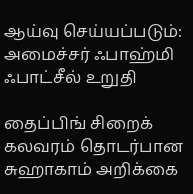ஆய்வு செய்யப்படும்: அமைச்சர் ஃபாஹ்மி ஃபாட்சீல் உறுதி

தைப்பிங் சிறைக் கலவரம் தொடர்பான சுஹாகாம் அறிக்கை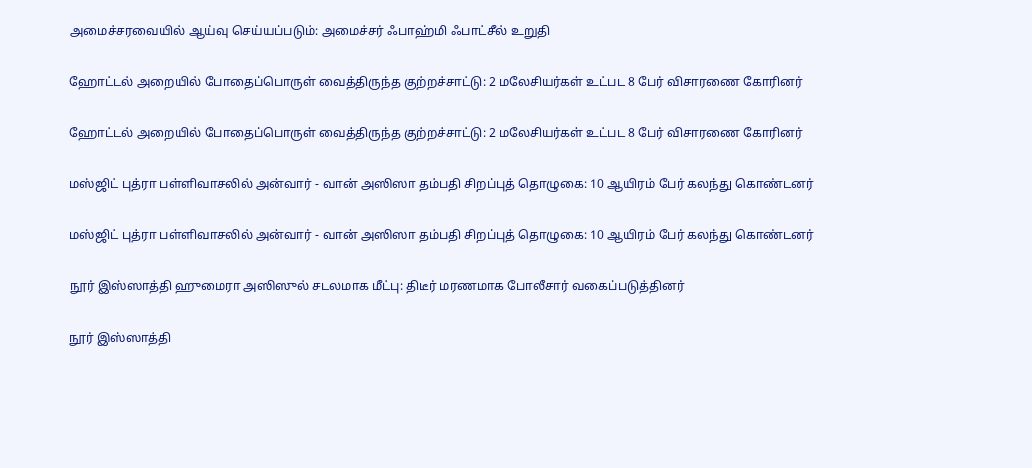அமைச்சரவையில் ஆய்வு செய்யப்படும்: அமைச்சர் ஃபாஹ்மி ஃபாட்சீல் உறுதி

ஹோட்டல் அறையில் போதைப்பொருள் வைத்திருந்த குற்றச்சாட்டு: 2 மலேசியர்கள் உட்பட 8 பேர் விசாரணை கோரினர்

ஹோட்டல் அறையில் போதைப்பொருள் வைத்திருந்த குற்றச்சாட்டு: 2 மலேசியர்கள் உட்பட 8 பேர் விசாரணை கோரினர்

மஸ்ஜிட் புத்ரா பள்ளிவாசலில் அன்வார் - வான் அஸிஸா தம்பதி சிறப்புத் தொழுகை: 10 ஆயிரம் பேர் கலந்து கொண்டனர்

மஸ்ஜிட் புத்ரா பள்ளிவாசலில் அன்வார் - வான் அஸிஸா தம்பதி சிறப்புத் தொழுகை: 10 ஆயிரம் பேர் கலந்து கொண்டனர்

நூர் இஸ்ஸாத்தி ஹுமைரா அஸிஸுல் சடலமாக மீட்பு: திடீர் மரணமாக போலீசார் வகைப்படுத்தினர்

நூர் இஸ்ஸாத்தி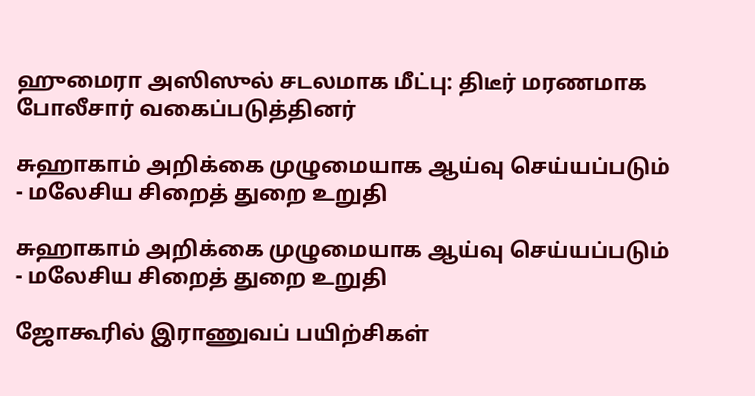ஹுமைரா அஸிஸுல் சடலமாக மீட்பு: திடீர் மரணமாக போலீசார் வகைப்படுத்தினர்

சுஹாகாம் அறிக்கை முழுமையாக ஆய்வு செய்யப்படும் - மலேசிய சிறைத் துறை உறுதி

சுஹாகாம் அறிக்கை முழுமையாக ஆய்வு செய்யப்படும் - மலேசிய சிறைத் துறை உறுதி

ஜோகூரில் இராணுவப் பயிற்சிகள்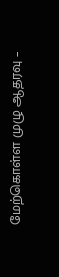மேற்கொள்ள முழு ஆதரவு –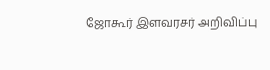ஜோகூர் இளவரசர் அறிவிப்பு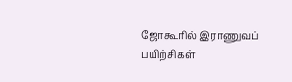ஜோகூரில் இராணுவப் பயிற்சிகள்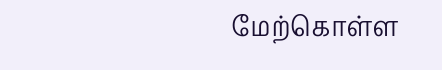மேற்கொள்ள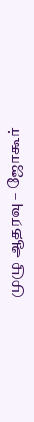முழு ஆதரவு – ஜோகூர்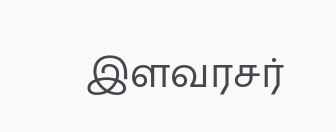இளவரசர்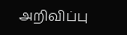அறிவிப்பு